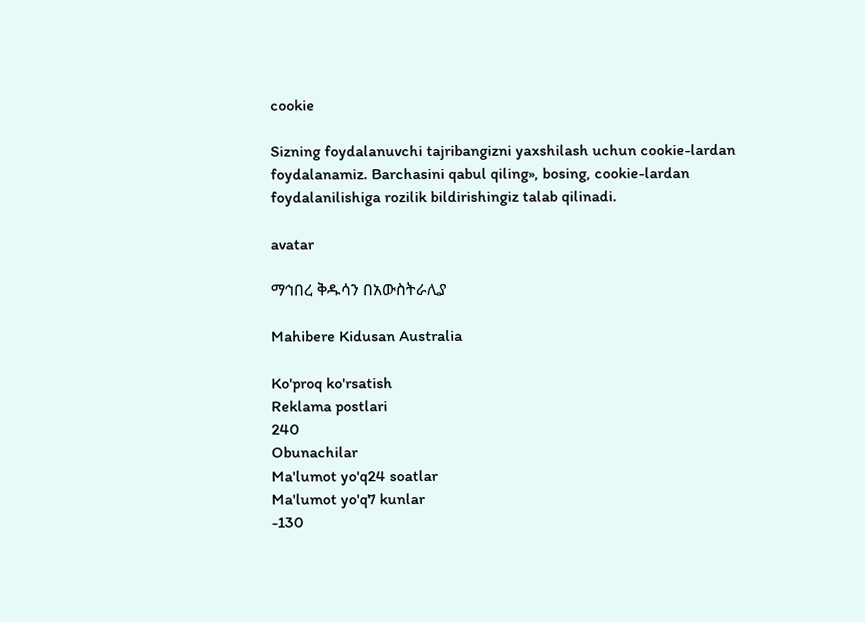cookie

Sizning foydalanuvchi tajribangizni yaxshilash uchun cookie-lardan foydalanamiz. Barchasini qabul qiling», bosing, cookie-lardan foydalanilishiga rozilik bildirishingiz talab qilinadi.

avatar

ማኅበረ ቅዱሳን በአውስትራሊያ

Mahibere Kidusan Australia

Ko'proq ko'rsatish
Reklama postlari
240
Obunachilar
Ma'lumot yo'q24 soatlar
Ma'lumot yo'q7 kunlar
-130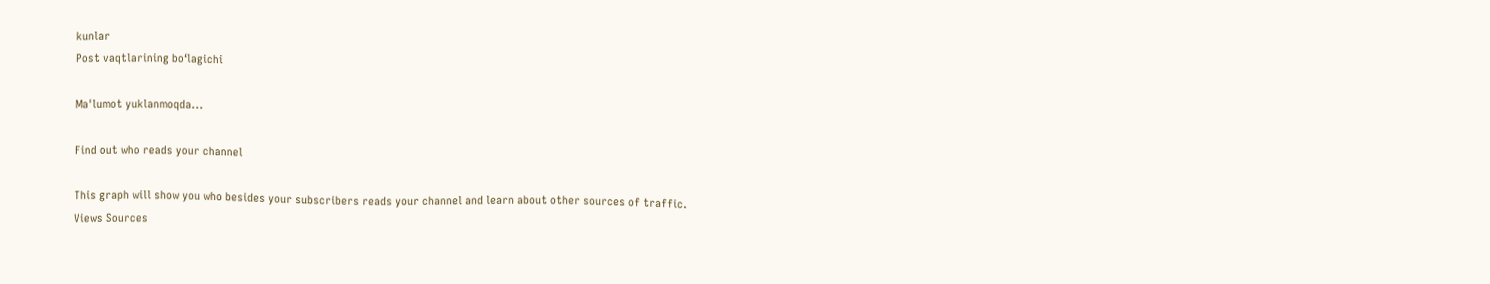kunlar
Post vaqtlarining boʻlagichi

Ma'lumot yuklanmoqda...

Find out who reads your channel

This graph will show you who besides your subscribers reads your channel and learn about other sources of traffic.
Views Sources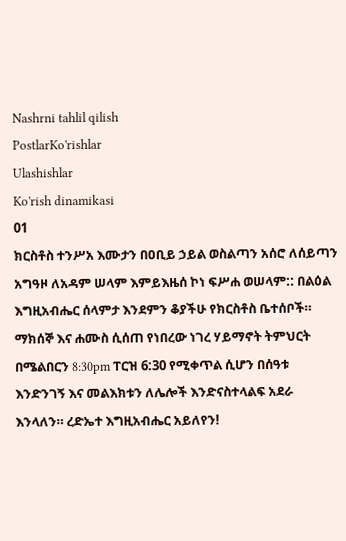Nashrni tahlil qilish
PostlarKo'rishlar
Ulashishlar
Ko'rish dinamikasi
01
ክርስቶስ ተንሥአ እሙታን በዐቢይ ኃይል ወስልጣን አሰሮ ለሰይጣን አግዓዞ ለአዳም ሠላም እምይእዜሰ ኮነ ፍሥሐ ወሠላም:: በልዕል እግዚአብሔር ሰላምታ እንደምን ቆያችሁ የክርስቶስ ቤተሰቦች። ማክሰኞ እና ሐሙስ ሲሰጠ የነበረው ነገረ ሃይማኖት ትምህርት በሜልበርን 8:30pm ፐርዝ 6:30 የሚቀጥል ሲሆን በሰዓቱ እንድንገኝ እና መልእክቱን ለሌሎች እንድናስተላልፍ አደራ እንላለን። ረድኤተ እግዚአብሔር አይለየን!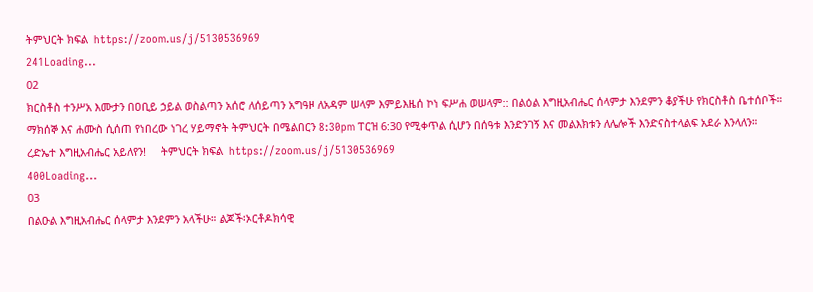ትምህርት ክፍል  https://zoom.us/j/5130536969
241Loading...
02
ክርስቶስ ተንሥአ እሙታን በዐቢይ ኃይል ወስልጣን አሰሮ ለሰይጣን አግዓዞ ለአዳም ሠላም እምይእዜሰ ኮነ ፍሥሐ ወሠላም:: በልዕል እግዚአብሔር ሰላምታ እንደምን ቆያችሁ የክርስቶስ ቤተሰቦች። ማክሰኞ እና ሐሙስ ሲሰጠ የነበረው ነገረ ሃይማኖት ትምህርት በሜልበርን 8:30pm ፐርዝ 6:30 የሚቀጥል ሲሆን በሰዓቱ እንድንገኝ እና መልእክቱን ለሌሎች እንድናስተላልፍ አደራ እንላለን። ረድኤተ እግዚአብሔር አይለየን!     ትምህርት ክፍል  https://zoom.us/j/5130536969
400Loading...
03
በልዑል እግዚአብሔር ሰላምታ እንደምን አላችሁ። ልጆች፡ኦርቶዶክሳዊ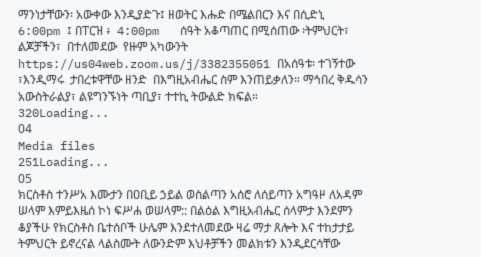ማንነታቸውን፡ አውቀው እንዲያድጉ፤ ዘወትር እሑድ በሜልበርን እና በሲድኒ  6:00pm ፤ በፐርዝ ፥  4:00pm   ሰዓት አቆጣጠር በሚሰጠው ፡ትምህርት፣ ልጆቻችን፣  በተለመደው  የዙም አካውንት https://us04web.zoom.us/j/3382355051 በአሰዓቱ፡ ተገኝተው ፣እንዲማሩ  ታበረቱዋቸው ዘንድ  በእግዚአብሔር ስም እንጠይቃለን። ማኅበረ ቅዱሳን አውስትራልያ፣ ልዩግንኙነት ጣቢያ፣ ተተኪ ትውልድ ክፍል።
320Loading...
04
Media files
251Loading...
05
ክርስቶስ ተንሥአ እሙታን በዐቢይ ኃይል ወስልጣን አሰሮ ለሰይጣን አግዓዞ ለአዳም ሠላም እምይእዜሰ ኮነ ፍሥሐ ወሠላም:: በልዕል እግዚአብሔር ሰላምታ እንደምን ቆያችሁ የክርስቶስ ቤተሰቦች ሁሌም እንደተለመደው ዛሬ ማታ ጸሎት እና ተከታታይ ትምህርት ይኖረናል ላልስሙት ለውንድም እህቶቻችን መልክቱን እንዲደርሳቸው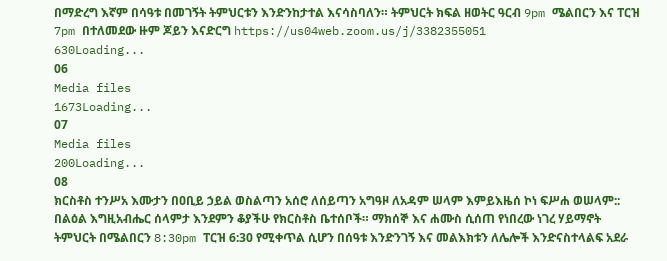በማድረግ እኛም በሳዓቱ በመገኝት ትምህርቱን እንድንከታተል እናሳስባለን። ትምህርት ክፍል ዘወትር ዓርብ 9pm ሜልበርን እና ፐርዝ 7pm በተለመደው ዙም ጆይን እናድርግ https://us04web.zoom.us/j/3382355051
630Loading...
06
Media files
1673Loading...
07
Media files
200Loading...
08
ክርስቶስ ተንሥአ እሙታን በዐቢይ ኃይል ወስልጣን አሰሮ ለሰይጣን አግዓዞ ለአዳም ሠላም እምይእዜሰ ኮነ ፍሥሐ ወሠላም:: በልዕል እግዚአብሔር ሰላምታ እንደምን ቆያችሁ የክርስቶስ ቤተሰቦች። ማክሰኞ እና ሐሙስ ሲሰጠ የነበረው ነገረ ሃይማኖት ትምህርት በሜልበርን 8:30pm ፐርዝ 6:30 የሚቀጥል ሲሆን በሰዓቱ እንድንገኝ እና መልእክቱን ለሌሎች እንድናስተላልፍ አደራ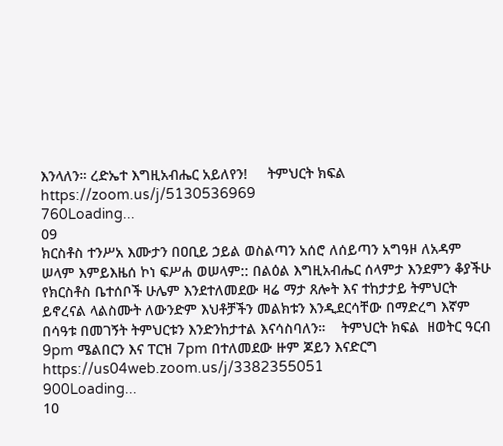እንላለን። ረድኤተ እግዚአብሔር አይለየን!     ትምህርት ክፍል  https://zoom.us/j/5130536969
760Loading...
09
ክርስቶስ ተንሥአ እሙታን በዐቢይ ኃይል ወስልጣን አሰሮ ለሰይጣን አግዓዞ ለአዳም ሠላም እምይእዜሰ ኮነ ፍሥሐ ወሠላም:: በልዕል እግዚአብሔር ሰላምታ እንደምን ቆያችሁ የክርስቶስ ቤተሰቦች ሁሌም እንደተለመደው ዛሬ ማታ ጸሎት እና ተከታታይ ትምህርት ይኖረናል ላልስሙት ለውንድም እህቶቻችን መልክቱን እንዲደርሳቸው በማድረግ እኛም በሳዓቱ በመገኝት ትምህርቱን እንድንከታተል እናሳስባለን።    ትምህርት ክፍል  ዘወትር ዓርብ 9pm ሜልበርን እና ፐርዝ 7pm በተለመደው ዙም ጆይን እናድርግ https://us04web.zoom.us/j/3382355051
900Loading...
10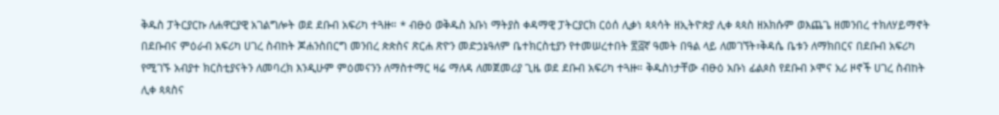ቅዱስ ፓትርያርኩ ለሐዋርያዊ አገልግሎት ወደ ደቡብ አፍሪካ ተጓዙ። * ብፁዕ ወቅዱስ አቡነ ማትያስ ቀዳማዊ ፓትርያርክ ርዕሰ ሊቃነ ጳጳሳት ዘኢትዮጵያ ሊቀ ጳጳስ ዘአክሱም ወእጨጌ ዘመንበረ ተክለሃይማኖት በደቡብና ምዕራብ አፍሪካ ሀገረ ስብከት ጆሐንስበርግ መንበረ ጵጵስና ጽርሐ ጽዮን መድኃኔዓለም ቤተክርስቲያን የተመሠረተበት ፳፭ኛ ዓመት በዓል ላይ ለመገኘት፣ቅዳሴ ቤቱን ለማክበርና በደቡብ አፍሪካ የሚገኙ አብያተ ክርስቲያናትን ለመባረክ እንዲሁም ምዕመናንን ለማስተማር ዛሬ ማለዳ ለመጀመሪያ ጊዜ ወደ ደቡብ አፍሪካ ተጓዙ። ቅዱስነታቸው ብፁዕ አቡነ ፊልጶስ የደቡብ ኦሞና አሪ ዞኖች ሀገረ ስብከት ሊቀ ጳጳስና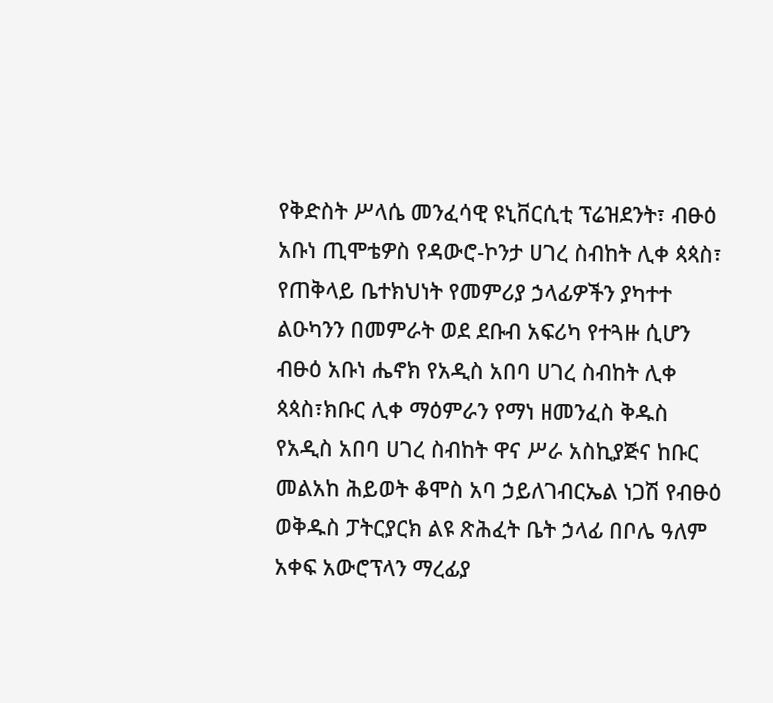የቅድስት ሥላሴ መንፈሳዊ ዩኒቨርሲቲ ፕሬዝደንት፣ ብፁዕ አቡነ ጢሞቴዎስ የዳውሮ-ኮንታ ሀገረ ስብከት ሊቀ ጳጳስ፣ የጠቅላይ ቤተክህነት የመምሪያ ኃላፊዎችን ያካተተ ልዑካንን በመምራት ወደ ደቡብ አፍሪካ የተጓዙ ሲሆን ብፁዕ አቡነ ሔኖክ የአዲስ አበባ ሀገረ ስብከት ሊቀ ጳጳስ፣ክቡር ሊቀ ማዕምራን የማነ ዘመንፈስ ቅዱስ የአዲስ አበባ ሀገረ ስብከት ዋና ሥራ አስኪያጅና ከቡር መልአከ ሕይወት ቆሞስ አባ ኃይለገብርኤል ነጋሽ የብፁዕ ወቅዱስ ፓትርያርክ ልዩ ጽሕፈት ቤት ኃላፊ በቦሌ ዓለም አቀፍ አውሮፕላን ማረፊያ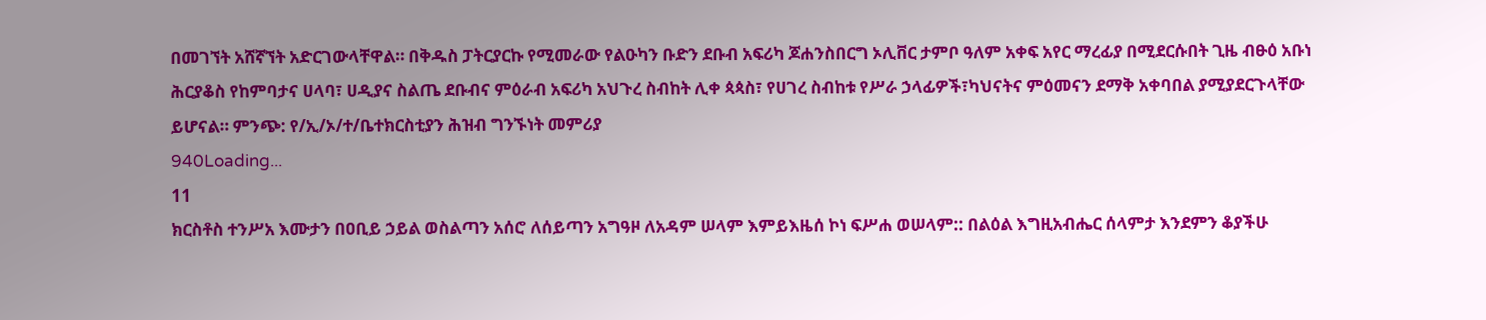በመገኘት አሸኛኘት አድርገውላቸዋል። በቅዱስ ፓትርያርኩ የሚመራው የልዑካን ቡድን ደቡብ አፍሪካ ጆሐንስበርግ ኦሊቨር ታምቦ ዓለም አቀፍ አየር ማረፊያ በሚደርሱበት ጊዜ ብፁዕ አቡነ ሕርያቆስ የከምባታና ሀላባ፣ ሀዲያና ስልጤ ደቡብና ምዕራብ አፍሪካ አህጉረ ስብከት ሊቀ ጳጳስ፣ የሀገረ ስብከቱ የሥራ ኃላፊዎች፣ካህናትና ምዕመናን ደማቅ አቀባበል ያሚያደርጉላቸው ይሆናል። ምንጭ: የ/ኢ/ኦ/ተ/ቤተክርስቲያን ሕዝብ ግንኙነት መምሪያ
940Loading...
11
ክርስቶስ ተንሥአ እሙታን በዐቢይ ኃይል ወስልጣን አሰሮ ለሰይጣን አግዓዞ ለአዳም ሠላም እምይእዜሰ ኮነ ፍሥሐ ወሠላም:: በልዕል እግዚአብሔር ሰላምታ እንደምን ቆያችሁ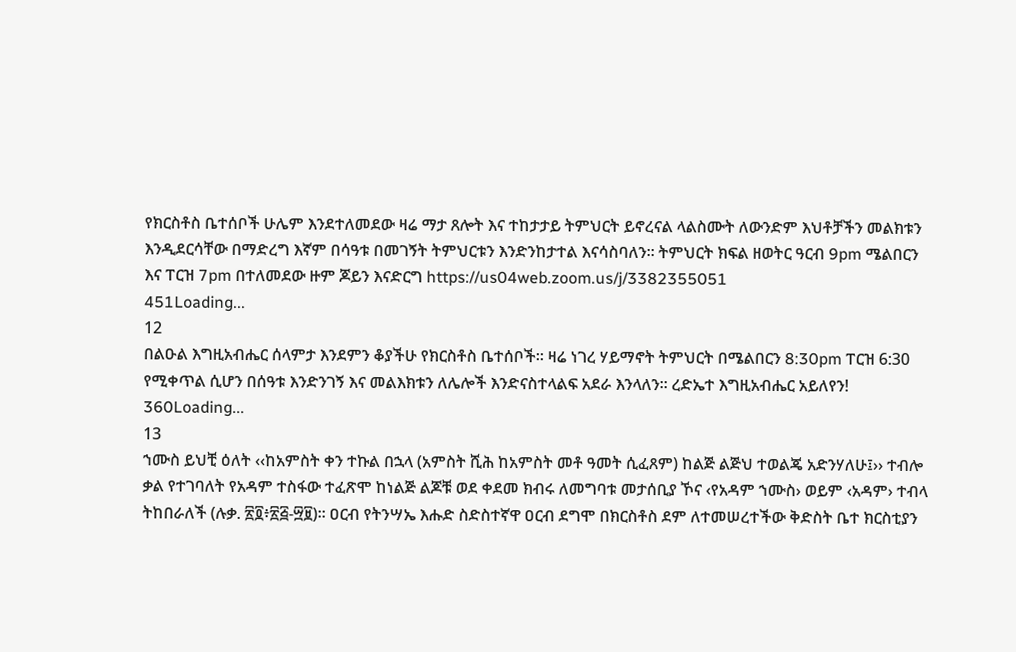የክርስቶስ ቤተሰቦች ሁሌም እንደተለመደው ዛሬ ማታ ጸሎት እና ተከታታይ ትምህርት ይኖረናል ላልስሙት ለውንድም እህቶቻችን መልክቱን እንዲደርሳቸው በማድረግ እኛም በሳዓቱ በመገኝት ትምህርቱን እንድንከታተል እናሳስባለን። ትምህርት ክፍል ዘወትር ዓርብ 9pm ሜልበርን እና ፐርዝ 7pm በተለመደው ዙም ጆይን እናድርግ https://us04web.zoom.us/j/3382355051
451Loading...
12
በልዑል እግዚአብሔር ሰላምታ እንደምን ቆያችሁ የክርስቶስ ቤተሰቦች። ዛሬ ነገረ ሃይማኖት ትምህርት በሜልበርን 8:30pm ፐርዝ 6:30 የሚቀጥል ሲሆን በሰዓቱ እንድንገኝ እና መልእክቱን ለሌሎች እንድናስተላልፍ አደራ እንላለን። ረድኤተ እግዚአብሔር አይለየን!
360Loading...
13
ኀሙስ ይህቺ ዕለት ‹‹ከአምስት ቀን ተኩል በኋላ (አምስት ሺሕ ከአምስት መቶ ዓመት ሲፈጸም) ከልጅ ልጅህ ተወልጄ አድንሃለሁ፤›› ተብሎ ቃል የተገባለት የአዳም ተስፋው ተፈጽሞ ከነልጅ ልጆቹ ወደ ቀደመ ክብሩ ለመግባቱ መታሰቢያ ኾና ‹የአዳም ኀሙስ› ወይም ‹አዳም› ተብላ ትከበራለች (ሉቃ. ፳፬፥፳፭-፵፱)፡፡ ዐርብ የትንሣኤ እሑድ ስድስተኛዋ ዐርብ ደግሞ በክርስቶስ ደም ለተመሠረተችው ቅድስት ቤተ ክርስቲያን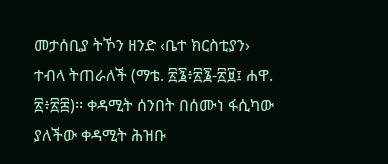መታሰቢያ ትኾን ዘንድ ‹ቤተ ክርስቲያን› ተብላ ትጠራለች (ማቴ. ፳፮፥፳፮-፳፱፤ ሐዋ. ፳፥፳፰)፡፡ ቀዳሚት ሰንበት በሰሙነ ፋሲካው ያለችው ቀዳሚት ሕዝቡ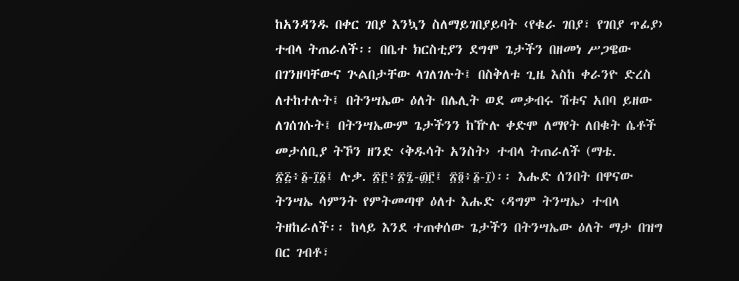ከአንዳንዱ በቀር ገበያ እንኳን ስለማይገበያይባት ‹የቁራ ገበያ፣ የገበያ ጥፊያ› ተብላ ትጠራለች፡፡ በቤተ ክርስቲያን ደግሞ ጌታችን በዘመነ ሥጋዌው በገንዘባቸውና ጕልበታቸው ላገለገሉት፤ በስቅለቱ ጊዜ እስከ ቀራንዮ ድረስ ለተከተሉት፤ በትንሣኤው ዕለት በሌሊት ወደ መቃብሩ ሽቱና አበባ ይዘው ለገሰገሱት፤ በትንሣኤውም ጌታችንን ከዅሉ ቀድሞ ለማየት ለበቁት ሴቶች መታሰቢያ ትኾን ዘንድ ‹ቅዱሳት አንስት› ተብላ ትጠራለች (ማቴ. ፳፭፥፩-፲፩፤ ሉቃ. ፳፫፥፳፯-፴፫፤ ፳፬፥፩-፲)፡፡ እሑድ ሰንበት በዋናው ትንሣኤ ሳምንት የምትመጣዋ ዕለተ እሑድ ‹ዳግም ትንሣኤ› ተብላ ትዘከራለች፡፡ ከላይ እንደ ተጠቀሰው ጌታችን በትንሣኤው ዕለት ማታ በዝግ በር ገብቶ፣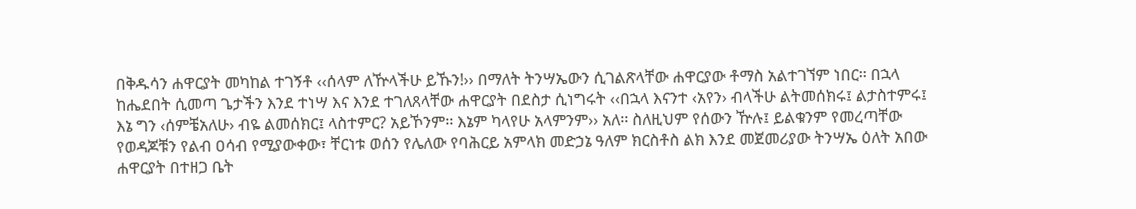በቅዱሳን ሐዋርያት መካከል ተገኝቶ ‹‹ሰላም ለዅላችሁ ይኹን!›› በማለት ትንሣኤውን ሲገልጽላቸው ሐዋርያው ቶማስ አልተገኘም ነበር፡፡ በኋላ ከሔደበት ሲመጣ ጌታችን እንደ ተነሣ እና እንደ ተገለጸላቸው ሐዋርያት በደስታ ሲነግሩት ‹‹በኋላ እናንተ ‹አየን› ብላችሁ ልትመሰክሩ፤ ልታስተምሩ፤ እኔ ግን ‹ሰምቼአለሁ› ብዬ ልመሰክር፤ ላስተምር? አይኾንም፡፡ እኔም ካላየሁ አላምንም›› አለ፡፡ ስለዚህም የሰውን ዅሉ፤ ይልቁንም የመረጣቸው የወዳጆቹን የልብ ዐሳብ የሚያውቀው፣ ቸርነቱ ወሰን የሌለው የባሕርይ አምላክ መድኃኔ ዓለም ክርስቶስ ልክ እንደ መጀመሪያው ትንሣኤ ዕለት አበው ሐዋርያት በተዘጋ ቤት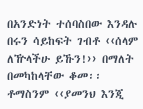በአንድነት ተሰባስበው እንዳሉ በሩን ሳይከፍት ገብቶ ‹‹ሰላም ለዅላችሁ ይኹን!›› በማለት በመካከላቸው ቆመ፡፡ ቶማስንም ‹‹ያመንህ እንጂ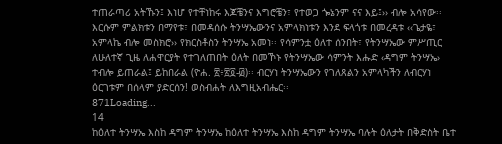ተጠራጣሪ አትኹን፤ እነሆ የተቸነከሩ እጆቼንና እግሮቼን፣ የተወጋ ጐኔንም ናና እይ፤›› ብሎ አሳየው፡፡ እርሱም ምልክቱን በማየቱ፣ በመዳሰሱ ትንሣኤውንና አምላክነቱን እንደ ፍላጎቱ በመረዳቱ ‹‹ጌታዬ፣ አምላኬ ብሎ መስክሮ›› የክርስቶስን ትንሣኤ አመነ፡፡ የሳምንቷ ዕለተ ሰንበት፣ የትንሣኤው ምሥጢር ለሁለተኛ ጊዜ ለሐዋርያት የተገለጠበት ዕለት በመኾኑ የትንሣኤው ሳምንት እሑድ ‹ዳግም ትንሣኤ› ተብሎ ይጠራል፤ ይከበራል (ዮሐ. ፳፥፳፬-፴)፡፡ ብርሃነ ትንሣኤውን የገለጸልን አምላካችን ለብርሃነ ዕርገቱም በሰላም ያድርሰን! ወስብሐት ለእግዚአብሔር፡፡
871Loading...
14
ከዕለተ ትንሣኤ እስከ ዳግም ትንሣኤ ከዕለተ ትንሣኤ እስከ ዳግም ትንሣኤ ባሉት ዕለታት በቅድስት ቤተ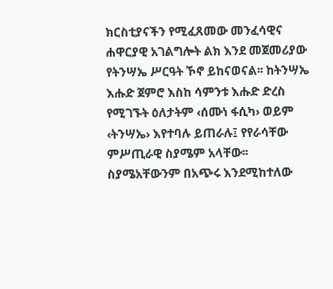ክርስቲያናችን የሚፈጸመው መንፈሳዊና ሐዋርያዊ አገልግሎት ልክ እንደ መጀመሪያው የትንሣኤ ሥርዓት ኾኖ ይከናወናል፡፡ ከትንሣኤ እሑድ ጀምሮ እስከ ሳምንቱ እሑድ ድረስ የሚገኙት ዕለታትም ‹ሰሙነ ፋሲካ› ወይም ‹ትንሣኤ› እየተባሉ ይጠራሉ፤ የየራሳቸው ምሥጢራዊ ስያሜም አላቸው፡፡ ስያሜአቸውንም በአጭሩ እንደሚከተለው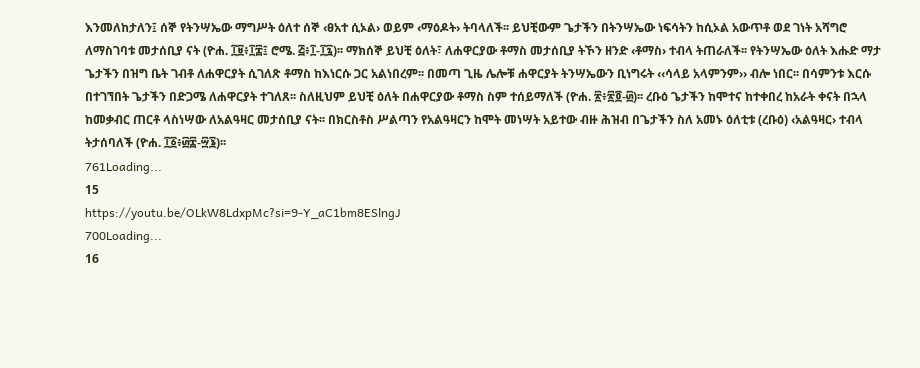እንመለከታለን፤ ሰኞ የትንሣኤው ማግሥት ዕለተ ሰኞ ‹ፀአተ ሲኦል› ወይም ‹ማዕዶት› ትባላለች፡፡ ይህቺውም ጌታችን በትንሣኤው ነፍሳትን ከሲኦል አውጥቶ ወደ ገነት አሻግሮ ለማስገባቱ መታሰቢያ ናት (ዮሐ. ፲፱፥፲፰፤ ሮሜ. ፭፥፲-፲፯)፡፡ ማክሰኞ ይህቺ ዕለት፣ ለሐዋርያው ቶማስ መታሰቢያ ትኾን ዘንድ ‹ቶማስ› ተብላ ትጠራለች፡፡ የትንሣኤው ዕለት እሑድ ማታ ጌታችን በዝግ ቤት ገብቶ ለሐዋርያት ሲገለጽ ቶማስ ከእነርሱ ጋር አልነበረም፡፡ በመጣ ጊዜ ሌሎቹ ሐዋርያት ትንሣኤውን ቢነግሩት ‹‹ሳላይ አላምንም›› ብሎ ነበር፡፡ በሳምንቱ እርሱ በተገኘበት ጌታችን በድጋሜ ለሐዋርያት ተገለጸ፡፡ ስለዚህም ይህቺ ዕለት በሐዋርያው ቶማስ ስም ተሰይማለች (ዮሐ. ፳፥፳፬-፴)፡፡ ረቡዕ ጌታችን ከሞተና ከተቀበረ ከአራት ቀናት በኋላ ከመቃብር ጠርቶ ላስነሣው ለአልዓዛር መታሰቢያ ናት፡፡ በክርስቶስ ሥልጣን የአልዓዛርን ከሞት መነሣት አይተው ብዙ ሕዝብ በጌታችን ስለ አመኑ ዕለቲቱ (ረቡዕ) ‹አልዓዛር› ተብላ ትታሰባለች (ዮሐ. ፲፩፥፴፰-፵፮)፡፡
761Loading...
15
https://youtu.be/OLkW8LdxpMc?si=9-Y_aC1bm8ESlngJ
700Loading...
16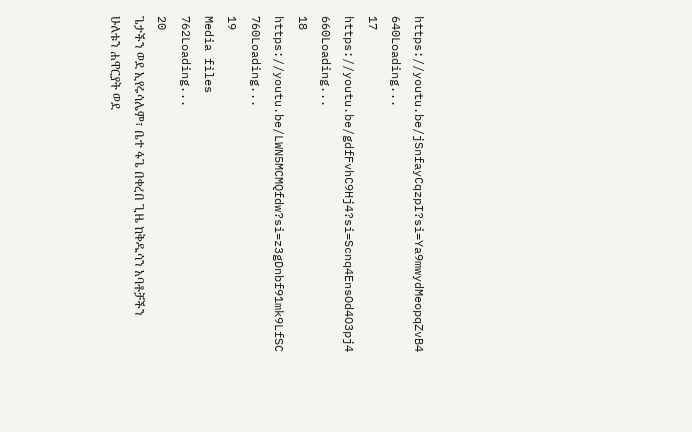https://youtu.be/jSnfayCqzpI?si=Ya9mwydMeopqZvB4
640Loading...
17
https://youtu.be/gdfFvhC9Hj4?si=Scnq4EnsOd4O3pj4
660Loading...
18
https://youtu.be/LWN5MCMQfdw?si=z3gDnbf91mk9LfSC
760Loading...
19
Media files
762Loading...
20
ጌታችን ወደ ኢየሩሳሌም፣ ቤተ ፋጌ በቀረበ ጊዜ ከቅዱሳን አባቶቻችን ሁለቱን ሐዋርያት ወደ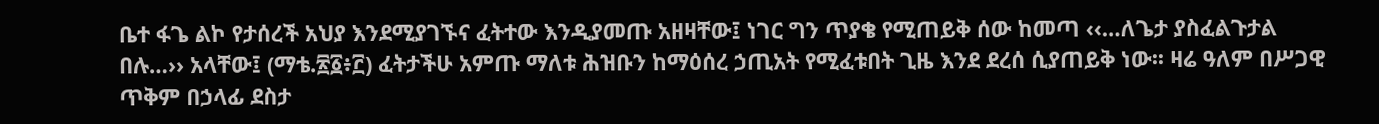ቤተ ፋጌ ልኮ የታሰረች አህያ እንደሚያገኙና ፈትተው እንዲያመጡ አዘዛቸው፤ ነገር ግን ጥያቄ የሚጠይቅ ሰው ከመጣ ‹‹…ለጌታ ያስፈልጉታል በሉ…›› አላቸው፤ (ማቴ.፳፩፥፫) ፈትታችሁ አምጡ ማለቱ ሕዝቡን ከማዕሰረ ኃጢአት የሚፈቱበት ጊዜ እንደ ደረሰ ሲያጠይቅ ነው፡፡ ዛሬ ዓለም በሥጋዊ ጥቅም በኃላፊ ደስታ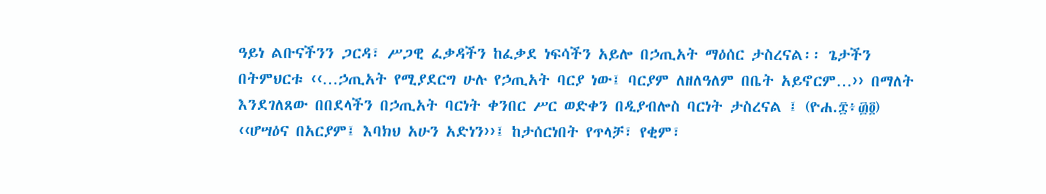ዓይነ ልቡናችንን ጋርዳ፣ ሥጋዊ ፈቃዳችን ከፈቃደ ነፍሳችን አይሎ በኃጢአት ማዕሰር ታስረናል፡፡ ጌታችን በትምህርቱ ‹‹…ኃጢአት የሚያደርግ ሁሉ የኃጢአት ባርያ ነው፤ ባርያም ለዘለዓለም በቤት አይኖርም…›› በማለት እንደገለጸው በበደላችን በኃጢአት ባርነት ቀንበር ሥር ወድቀን በዲያብሎስ ባርነት ታስረናል ፤ (ዮሐ.፰፥፴፬) ‹‹ሆሣዕና በአርያም፤ እባክህ አሁን አድነን››፤ ከታሰርነበት የጥላቻ፣ የቂም፣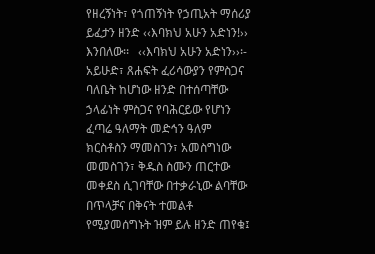የዘረኝነት፣ የጎጠኝነት የኃጢአት ማሰሪያ ይፈታን ዘንድ ‹‹እባክህ አሁን አድነን!›› እንበለው፡፡   ‹‹እባክህ አሁን አድነን››፡- አይሁድ፣ ጸሐፍት ፈሪሳውያን የምስጋና ባለቤት ከሆነው ዘንድ በተሰጣቸው ኃላፊነት ምስጋና የባሕርይው የሆነን ፈጣሬ ዓለማት መድኅን ዓለም ክርስቶስን ማመስገን፣ አመስግነው መመስገን፣ ቅዱስ ስሙን ጠርተው መቀደስ ሲገባቸው በተቃራኒው ልባቸው በጥላቻና በቅናት ተመልቶ የሚያመሰግኑት ዝም ይሉ ዘንድ ጠየቁ፤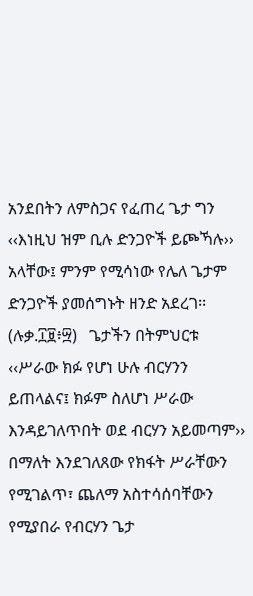አንደበትን ለምስጋና የፈጠረ ጌታ ግን ‹‹እነዚህ ዝም ቢሉ ድንጋዮች ይጮኻሉ›› አላቸው፤ ምንም የሚሳነው የሌለ ጌታም ድንጋዮች ያመሰግኑት ዘንድ አደረገ፡፡ (ሉቃ.፲፱፥፵)   ጌታችን በትምህርቱ ‹‹ሥራው ክፉ የሆነ ሁሉ ብርሃንን ይጠላልና፤ ክፉም ስለሆነ ሥራው እንዳይገለጥበት ወደ ብርሃን አይመጣም›› በማለት እንደገለጸው የክፋት ሥራቸውን የሚገልጥ፣ ጨለማ አስተሳሰባቸውን የሚያበራ የብርሃን ጌታ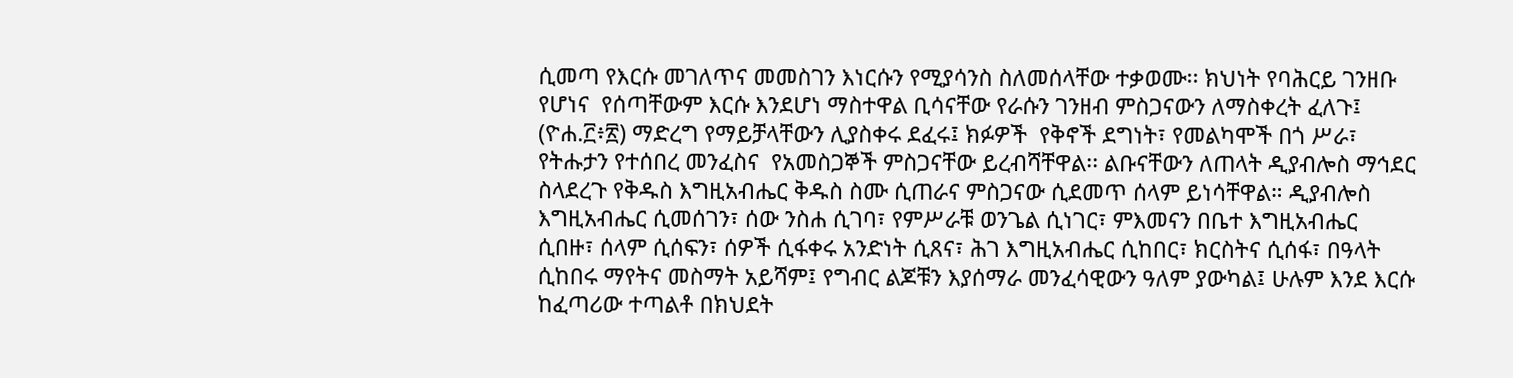ሲመጣ የእርሱ መገለጥና መመስገን እነርሱን የሚያሳንስ ስለመሰላቸው ተቃወሙ፡፡ ክህነት የባሕርይ ገንዘቡ የሆነና  የሰጣቸውም እርሱ እንደሆነ ማስተዋል ቢሳናቸው የራሱን ገንዘብ ምስጋናውን ለማስቀረት ፈለጉ፤ (ዮሐ.፫፥፳) ማድረግ የማይቻላቸውን ሊያስቀሩ ደፈሩ፤ ክፉዎች  የቅኖች ደግነት፣ የመልካሞች በጎ ሥራ፣ የትሑታን የተሰበረ መንፈስና  የአመስጋኞች ምስጋናቸው ይረብሻቸዋል፡፡ ልቡናቸውን ለጠላት ዲያብሎስ ማኅደር ስላደረጉ የቅዱስ እግዚአብሔር ቅዱስ ስሙ ሲጠራና ምስጋናው ሲደመጥ ሰላም ይነሳቸዋል። ዲያብሎስ  እግዚአብሔር ሲመሰገን፣ ሰው ንስሐ ሲገባ፣ የምሥራቹ ወንጌል ሲነገር፣ ምእመናን በቤተ እግዚአብሔር ሲበዙ፣ ሰላም ሲሰፍን፣ ሰዎች ሲፋቀሩ አንድነት ሲጸና፣ ሕገ እግዚአብሔር ሲከበር፣ ክርስትና ሲሰፋ፣ በዓላት ሲከበሩ ማየትና መስማት አይሻም፤ የግብር ልጆቹን እያሰማራ መንፈሳዊውን ዓለም ያውካል፤ ሁሉም እንደ እርሱ ከፈጣሪው ተጣልቶ በክህደት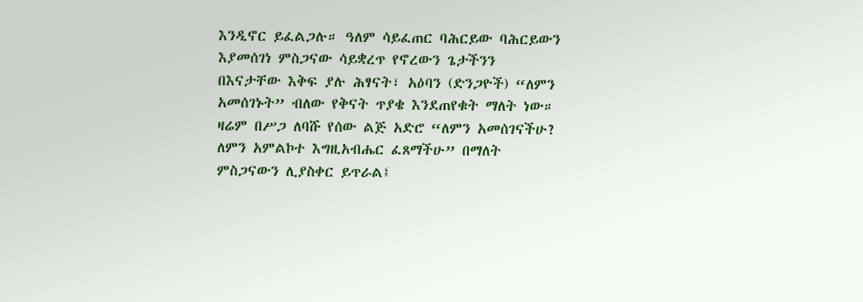እንዲኖር ይፈልጋሉ። ዓለም ሳይፈጠር ባሕርይው ባሕርይውን እያመሰገነ ምስጋናው ሳይቋረጥ የኖረውን ጌታችንን በእናታቸው እቅፍ ያሉ ሕፃናት፣ አዕባን (ድንጋዮች) “ለምን አመሰገኑት” ብለው የቅናት ጥያቄ እንደጠየቁት ማለት ነው።   ዛሬም በሥጋ ለባሹ የሰው ልጅ አድሮ “ለምን አመሰገናችሁ? ለምን አምልኮተ እግዚአብሔር ፈጸማችሁ” በማለት ምስጋናውን ሊያስቀር ይጥራል፤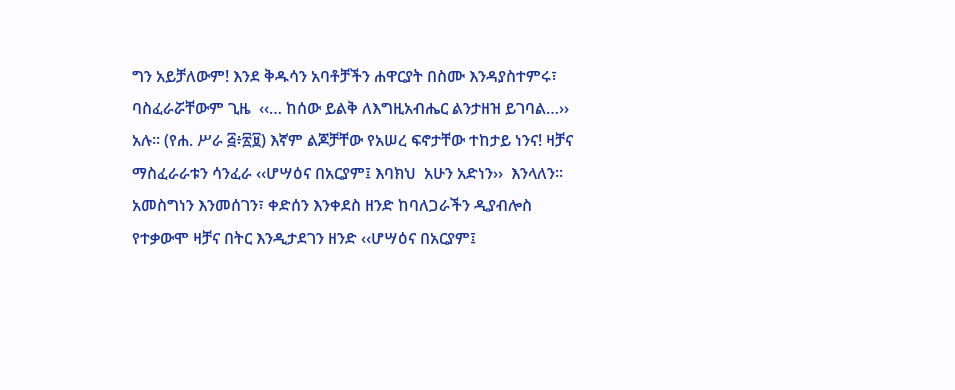ግን አይቻለውም! እንደ ቅዱሳን አባቶቻችን ሐዋርያት በስሙ እንዳያስተምሩ፣ ባስፈራሯቸውም ጊዜ  ‹‹… ከሰው ይልቅ ለእግዚአብሔር ልንታዘዝ ይገባል…›› አሉ፡፡ (የሐ. ሥራ ፭፥፳፱) እኛም ልጆቻቸው የአሠረ ፍኖታቸው ተከታይ ነንና! ዛቻና ማስፈራራቱን ሳንፈራ ‹‹ሆሣዕና በአርያም፤ እባክህ  አሁን አድነን››  እንላለን፡፡ አመስግነን እንመሰገን፣ ቀድሰን እንቀደስ ዘንድ ከባለጋራችን ዲያብሎስ የተቃውሞ ዛቻና በትር እንዲታደገን ዘንድ ‹‹ሆሣዕና በአርያም፤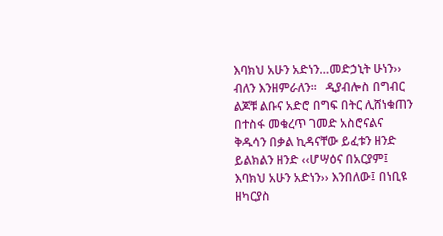እባክህ አሁን አድነን…መድኃኒት ሁነን›› ብለን እንዘምራለን፡፡   ዲያብሎስ በግብር ልጆቹ ልቡና አድሮ በግፍ በትር ሊሸነቁጠን በተስፋ መቁረጥ ገመድ አስሮናልና  ቅዱሳን በቃል ኪዳናቸው ይፈቱን ዘንድ ይልክልን ዘንድ ‹‹ሆሣዕና በአርያም፤ እባክህ አሁን አድነን›› እንበለው፤ በነቢዩ ዘካርያስ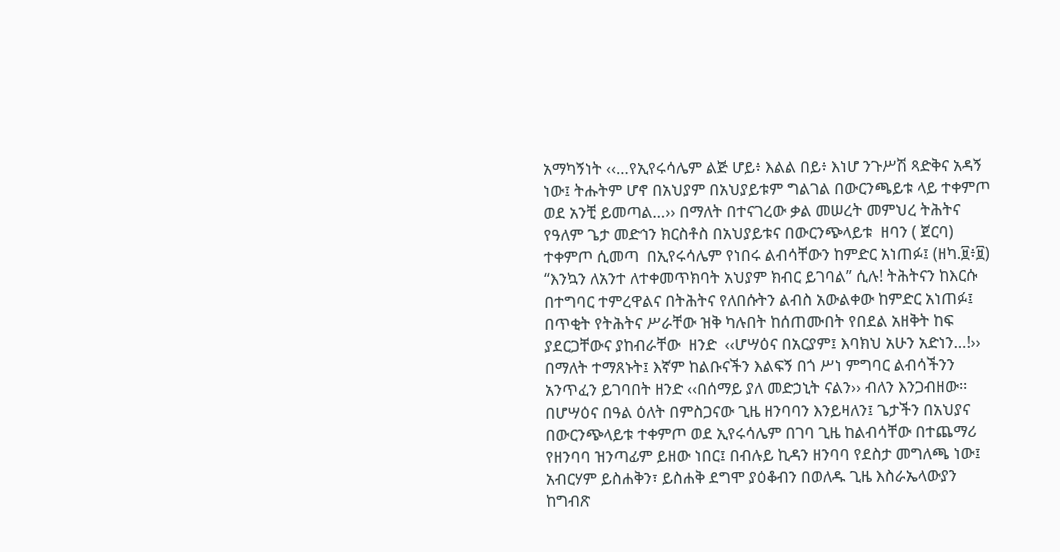አማካኝነት ‹‹…የኢየሩሳሌም ልጅ ሆይ፥ እልል በይ፥ እነሆ ንጉሥሽ ጻድቅና አዳኝ ነው፤ ትሑትም ሆኖ በአህያም በአህያይቱም ግልገል በውርንጫይቱ ላይ ተቀምጦ ወደ አንቺ ይመጣል…›› በማለት በተናገረው ቃል መሠረት መምህረ ትሕትና የዓለም ጌታ መድኅን ክርስቶስ በአህያይቱና በውርንጭላይቱ  ዘባን ( ጀርባ) ተቀምጦ ሲመጣ  በኢየሩሳሌም የነበሩ ልብሳቸውን ከምድር አነጠፉ፤ (ዘካ.፱፥፱) “እንኳን ለአንተ ለተቀመጥክባት አህያም ክብር ይገባል” ሲሉ! ትሕትናን ከእርሱ በተግባር ተምረዋልና በትሕትና የለበሱትን ልብስ አውልቀው ከምድር አነጠፉ፤ በጥቂት የትሕትና ሥራቸው ዝቅ ካሉበት ከሰጠሙበት የበደል አዘቅት ከፍ ያደርጋቸውና ያከብራቸው  ዘንድ  ‹‹ሆሣዕና በአርያም፤ እባክህ አሁን አድነን…!›› በማለት ተማጸኑት፤ እኛም ከልቡናችን እልፍኝ በጎ ሥነ ምግባር ልብሳችንን አንጥፈን ይገባበት ዘንድ ‹‹በሰማይ ያለ መድኃኒት ናልን›› ብለን እንጋብዘው፡፡   በሆሣዕና በዓል ዕለት በምስጋናው ጊዜ ዘንባባን እንይዛለን፤ ጌታችን በአህያና በውርንጭላይቱ ተቀምጦ ወደ ኢየሩሳሌም በገባ ጊዜ ከልብሳቸው በተጨማሪ የዘንባባ ዝንጣፊም ይዘው ነበር፤ በብሉይ ኪዳን ዘንባባ የደስታ መግለጫ ነው፤ አብርሃም ይስሐቅን፣ ይስሐቅ ደግሞ ያዕቆብን በወለዱ ጊዜ እስራኤላውያን ከግብጽ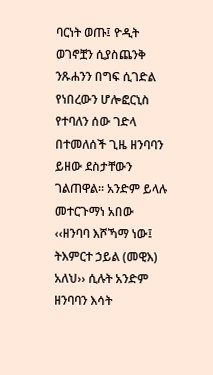ባርነት ወጡ፤ ዮዲት ወገኖቿን ሲያስጨንቅ ንጹሐንን በግፍ ሲገድል የነበረውን ሆሎፎርኒስ የተባለን ሰው ገድላ በተመለሰች ጊዜ ዘንባባን ይዘው ደስታቸውን ገልጠዋል፡፡ አንድም ይላሉ መተርጉማነ አበው ‹‹ዘንባባ እሾኻማ ነው፤ ትእምርተ ኃይል (መዊእ) አለህ›› ሲሉት አንድም ዘንባባን እሳት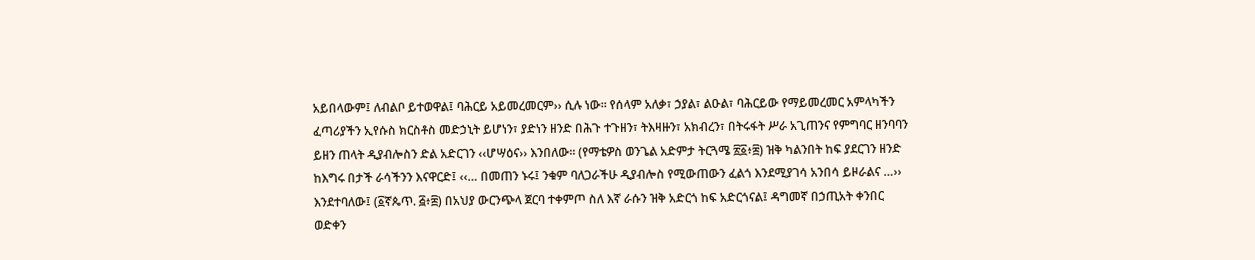አይበላውም፤ ለብልቦ ይተወዋል፤ ባሕርይ አይመረመርም›› ሲሉ ነው፡፡ የሰላም አለቃ፣ ኃያል፣ ልዑል፣ ባሕርይው የማይመረመር አምላካችን ፈጣሪያችን ኢየሱስ ክርስቶስ መድኃኒት ይሆነን፣ ያድነን ዘንድ በሕጉ ተጉዘን፣ ትእዛዙን፣ አክብረን፣ በትሩፋት ሥራ አጊጠንና የምግባር ዘንባባን ይዘን ጠላት ዲያብሎስን ድል አድርገን ‹‹ሆሣዕና›› እንበለው፡፡ (የማቴዎስ ወንጌል አድምታ ትርጓሜ ፳፩፥፰) ዝቅ ካልንበት ከፍ ያደርገን ዘንድ ከእግሩ በታች ራሳችንን እናዋርድ፤ ‹‹… በመጠን ኑሩ፤ ንቁም ባለጋራችሁ ዲያብሎስ የሚውጠውን ፈልጎ እንደሚያገሳ አንበሳ ይዞራልና …›› እንደተባለው፤ (፩ኛጴጥ. ፭፥፰) በአህያ ውርንጭላ ጀርባ ተቀምጦ ስለ እኛ ራሱን ዝቅ አድርጎ ከፍ አድርጎናል፤ ዳግመኛ በኃጢአት ቀንበር ወድቀን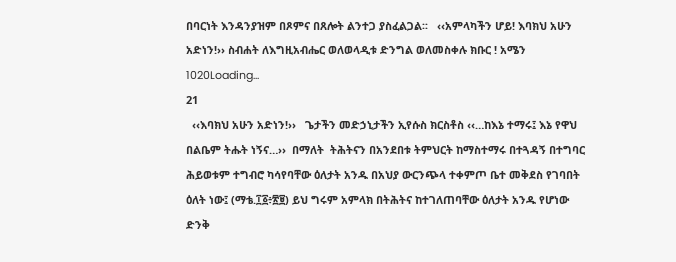በባርነት እንዳንያዝም በጾምና በጸሎት ልንተጋ ያስፈልጋል፡፡   ‹‹አምላካችን ሆይ! እባክህ አሁን አድነን!›› ስብሐት ለእግዚአብሔር ወለወላዲቱ ድንግል ወለመስቀሉ ክቡር ! አሜን
1020Loading...
21
  ‹‹እባክህ አሁን አድነን!››   ጌታችን መድኃኒታችን ኢየሱስ ክርስቶስ ‹‹…ከእኔ ተማሩ፤ እኔ የዋህ በልቤም ትሑት ነኝና…››  በማለት  ትሕትናን በአንደበቱ ትምህርት ከማስተማሩ በተጓዳኝ በተግባር ሕይወቱም ተግብሮ ካሳየባቸው ዕለታት አንዱ በአህያ ውርንጭላ ተቀምጦ ቤተ መቅደስ የገባበት ዕለት ነው፤ (ማቴ.፲፩፥፳፱) ይህ ግሩም አምላክ በትሕትና ከተገለጠባቸው ዕለታት አንዱ የሆነው ድንቅ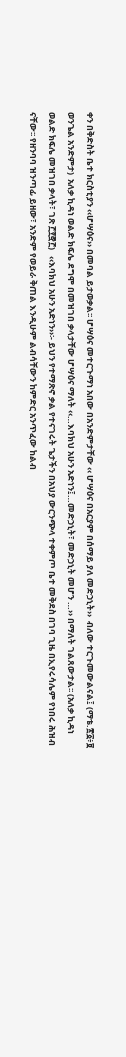ቀን በቅድስት ቤተ ክርስቲያን ‹‹ሆሣዕና›› በመባል ይታወቃል፡፡ ሆሣዕና መተርጉማነ አበው በአንድምታቸው ‹‹ ሆሣዕና በአርያም በሰማይ ያለ መድኃኒት››  ብለው ተርጉመውልናል፤ (ማቴ.፳፩፥፱ ወንጌል አንድምታ)  አለቃ ኪዳነ ወልድ ክፍሌ ደግሞ በመዝገበ ቃላታቸው ሆሣዕና ማለት ‹‹…እባክህ አሁን አድነን፤…መድኃኒት፣ መድኃኒት መሆን …›› በማለት ገልጸውታል፡፡ (አለቃ ኪዳነ ወልድ ክፍሌ መዝገበ ቃላት፣ ገጽ ፫፻፸፫)   ‹‹እባክህ አሁን አድነን››፡- ይህን የተማጽኖ ቃል የተናገሩት ጌታችን በአህያ ውርንጭላ ተቀምጦ ቤተ መቅደስ በገባ ጊዜ በኢየሩሳሌም የነበሩ ሕዝብ ናቸው፡፡ የዘንባባ ዝንጣፊ ይዘው፣ አንድም የወይራ ቅጠል እንዲሁም ልብሳቸውን ከምድር አንጥፈው ከልብ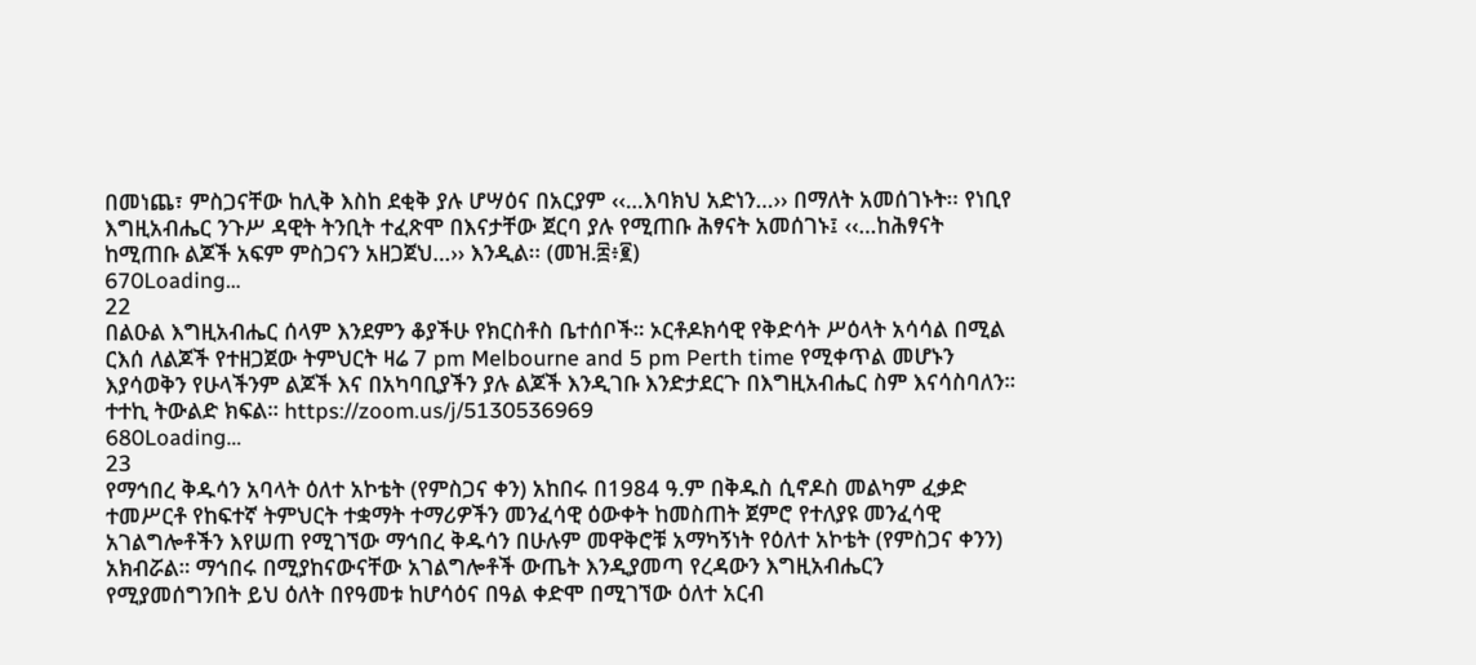በመነጨ፣ ምስጋናቸው ከሊቅ እስከ ደቂቅ ያሉ ሆሣዕና በአርያም ‹‹…እባክህ አድነን…›› በማለት አመሰገኑት፡፡ የነቢየ እግዚአብሔር ንጉሥ ዳዊት ትንቢት ተፈጽሞ በእናታቸው ጀርባ ያሉ የሚጠቡ ሕፃናት አመሰገኑ፤ ‹‹…ከሕፃናት ከሚጠቡ ልጆች አፍም ምስጋናን አዘጋጀህ…›› እንዲል፡፡ (መዝ.፰፥፪)
670Loading...
22
በልዑል እግዚአብሔር ሰላም እንደምን ቆያችሁ የክርስቶስ ቤተሰቦች። ኦርቶዶክሳዊ የቅድሳት ሥዕላት አሳሳል በሚል ርእሰ ለልጆች የተዘጋጀው ትምህርት ዛሬ 7 pm Melbourne and 5 pm Perth time የሚቀጥል መሆኑን እያሳወቅን የሁላችንም ልጆች እና በአካባቢያችን ያሉ ልጆች እንዲገቡ እንድታደርጉ በእግዚአብሔር ስም እናሳስባለን።     ተተኪ ትውልድ ክፍል። https://zoom.us/j/5130536969
680Loading...
23
የማኅበረ ቅዱሳን አባላት ዕለተ አኮቴት (የምስጋና ቀን) አከበሩ በ1984 ዓ.ም በቅዱስ ሲኖዶስ መልካም ፈቃድ ተመሥርቶ የከፍተኛ ትምህርት ተቋማት ተማሪዎችን መንፈሳዊ ዕውቀት ከመስጠት ጀምሮ የተለያዩ መንፈሳዊ አገልግሎቶችን እየሠጠ የሚገኘው ማኅበረ ቅዱሳን በሁሉም መዋቅሮቹ አማካኝነት የዕለተ አኮቴት (የምስጋና ቀንን) አክብሯል። ማኅበሩ በሚያከናውናቸው አገልግሎቶች ውጤት እንዲያመጣ የረዳውን እግዚአብሔርን የሚያመሰግንበት ይህ ዕለት በየዓመቱ ከሆሳዕና በዓል ቀድሞ በሚገኘው ዕለተ አርብ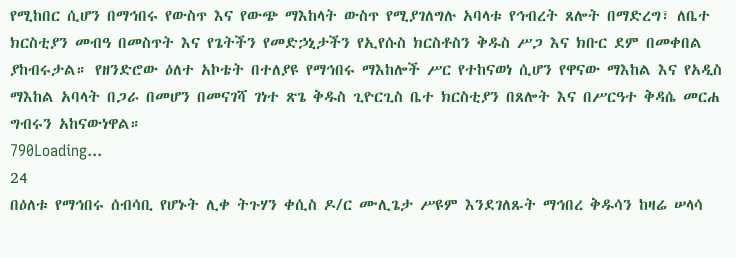የሚከበር ሲሆን በማኅበሩ የውስጥ እና የውጭ ማእከላት ውስጥ የሚያገለግሉ አባላቱ የኅብረት ጸሎት በማድረግ፣ ለቤተ ክርስቲያን መብዓ በመስጥት እና የጌትችን የመድኃኒታችን የኢየሱስ ክርስቶስን ቅዱስ ሥጋ እና ክቡር ደም በመቀበል ያከብሩታል። የዘንድሮው ዕለተ አኮቴት በተለያዩ የማኅበሩ ማእከሎች ሥር የተከናወነ ሲሆን የዋናው ማእከል እና የአዲስ ማእከል አባላት በጋራ በመሆን በመናገሻ ገነተ ጽጌ ቅዱስ ጊዮርጊስ ቤተ ክርስቲያን በጸሎት እና በሥርዓተ ቅዳሴ መርሐ ግብሩን አከናውነዋል።
790Loading...
24
በዕለቱ የማኅበሩ ሰብሳቢ የሆኑት ሊቀ ትጉሃን ቀሲስ ዶ/ር ሙሊጌታ ሥዩም እንደገለጹት ማኅበረ ቅዱሳን ከዛሬ ሠላሳ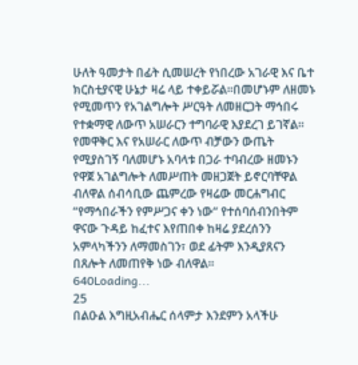ሁለት ዓመታት በፊት ሲመሠረት የነበረው አገራዊ እና ቤተ ክርስቲያናዊ ሁኔታ ዛሬ ላይ ተቀይሯል።በመሆኑም ለዘመኑ የሚመጥን የአገልግሎት ሥርዓት ለመዘርጋት ማኅበሩ የተቋማዊ ለውጥ አሠራርን ተግባራዊ እያደረገ ይገኛል። የመዋቅር እና የአሠራር ለውጥ ብቻውን ውጤት የሚያስገኝ ባለመሆኑ አባላቱ በጋራ ተባብረው ዘመኑን የዋጀ አገልግሎት ለመሥጠት መዘጋጀት ይኖርባቸዋል ብለዋል ሰብሳቢው ጨምረው የዛሬው መርሐግብር “የማኅበራችን የምሥጋና ቀን ነው“ የተሰባሰብንበትም ዋናው ጉዳይ ከፈተና እየጠበቀ ከዛሬ ያደረሰንን አምላካችንን ለማመስገን፣ ወደ ፊትም እንዲያጸናን በጸሎት ለመጠየቅ ነው ብለዋል።
640Loading...
25
በልዑል እግዚአብሔር ሰላምታ እንደምን አላችሁ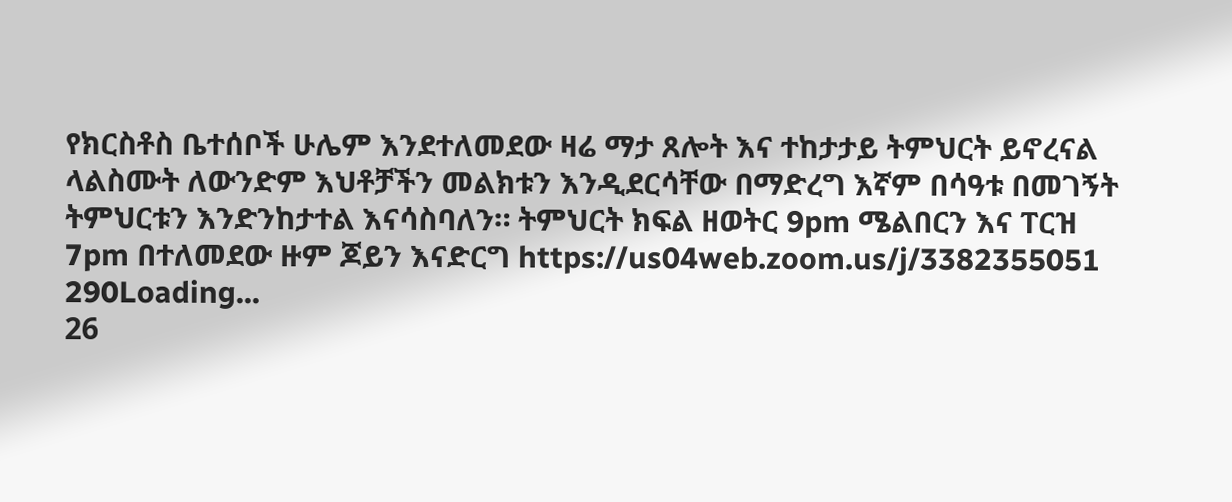የክርስቶስ ቤተሰቦች ሁሌም እንደተለመደው ዛሬ ማታ ጸሎት እና ተከታታይ ትምህርት ይኖረናል ላልስሙት ለውንድም እህቶቻችን መልክቱን እንዲደርሳቸው በማድረግ እኛም በሳዓቱ በመገኝት ትምህርቱን እንድንከታተል እናሳስባለን። ትምህርት ክፍል ዘወትር 9pm ሜልበርን እና ፐርዝ 7pm በተለመደው ዙም ጆይን እናድርግ https://us04web.zoom.us/j/3382355051
290Loading...
26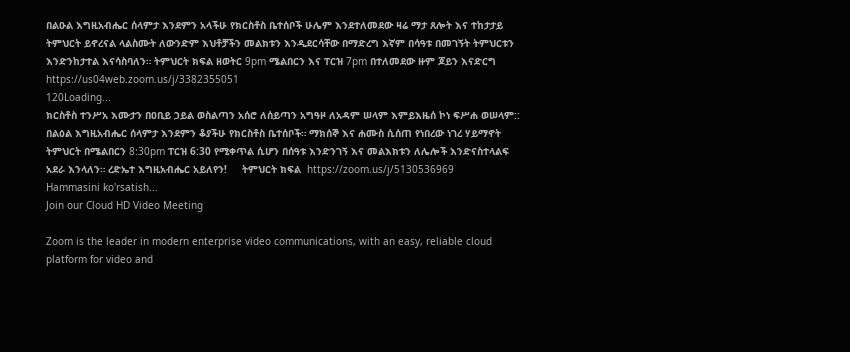በልዑል እግዚአብሔር ሰላምታ እንደምን አላችሁ የክርስቶስ ቤተሰቦች ሁሌም እንደተለመደው ዛሬ ማታ ጸሎት እና ተከታታይ ትምህርት ይኖረናል ላልስሙት ለውንድም እህቶቻችን መልክቱን እንዲደርሳቸው በማድረግ እኛም በሳዓቱ በመገኝት ትምህርቱን እንድንከታተል እናሳስባለን። ትምህርት ክፍል ዘወትር 9pm ሜልበርን እና ፐርዝ 7pm በተለመደው ዙም ጆይን እናድርግ https://us04web.zoom.us/j/3382355051
120Loading...
ክርስቶስ ተንሥአ እሙታን በዐቢይ ኃይል ወስልጣን አሰሮ ለሰይጣን አግዓዞ ለአዳም ሠላም እምይእዜሰ ኮነ ፍሥሐ ወሠላም:: በልዕል እግዚአብሔር ሰላምታ እንደምን ቆያችሁ የክርስቶስ ቤተሰቦች። ማክሰኞ እና ሐሙስ ሲሰጠ የነበረው ነገረ ሃይማኖት ትምህርት በሜልበርን 8:30pm ፐርዝ 6:30 የሚቀጥል ሲሆን በሰዓቱ እንድንገኝ እና መልእክቱን ለሌሎች እንድናስተላልፍ አደራ እንላለን። ረድኤተ እግዚአብሔር አይለየን!     ትምህርት ክፍል  https://zoom.us/j/5130536969
Hammasini ko'rsatish...
Join our Cloud HD Video Meeting

Zoom is the leader in modern enterprise video communications, with an easy, reliable cloud platform for video and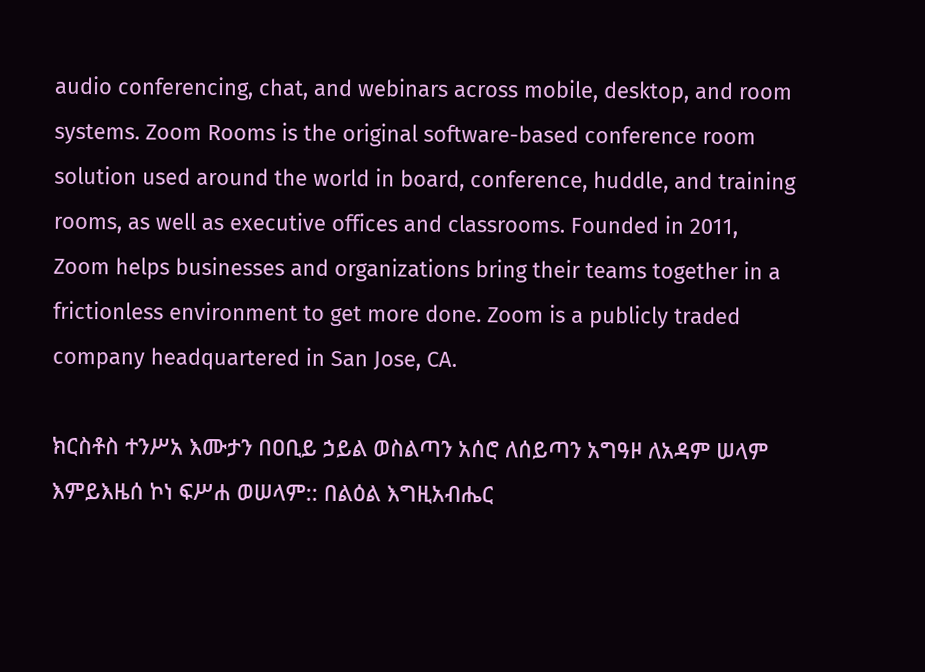audio conferencing, chat, and webinars across mobile, desktop, and room systems. Zoom Rooms is the original software-based conference room solution used around the world in board, conference, huddle, and training rooms, as well as executive offices and classrooms. Founded in 2011, Zoom helps businesses and organizations bring their teams together in a frictionless environment to get more done. Zoom is a publicly traded company headquartered in San Jose, CA.

ክርስቶስ ተንሥአ እሙታን በዐቢይ ኃይል ወስልጣን አሰሮ ለሰይጣን አግዓዞ ለአዳም ሠላም እምይእዜሰ ኮነ ፍሥሐ ወሠላም:: በልዕል እግዚአብሔር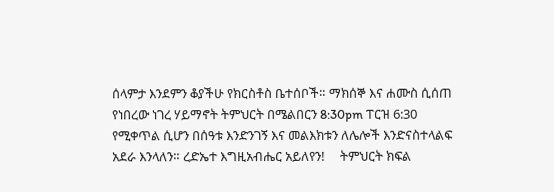ሰላምታ እንደምን ቆያችሁ የክርስቶስ ቤተሰቦች። ማክሰኞ እና ሐሙስ ሲሰጠ የነበረው ነገረ ሃይማኖት ትምህርት በሜልበርን 8:30pm ፐርዝ 6:30 የሚቀጥል ሲሆን በሰዓቱ እንድንገኝ እና መልእክቱን ለሌሎች እንድናስተላልፍ አደራ እንላለን። ረድኤተ እግዚአብሔር አይለየን!     ትምህርት ክፍል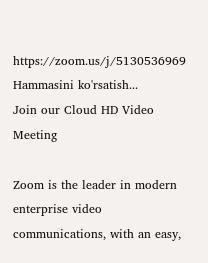https://zoom.us/j/5130536969
Hammasini ko'rsatish...
Join our Cloud HD Video Meeting

Zoom is the leader in modern enterprise video communications, with an easy,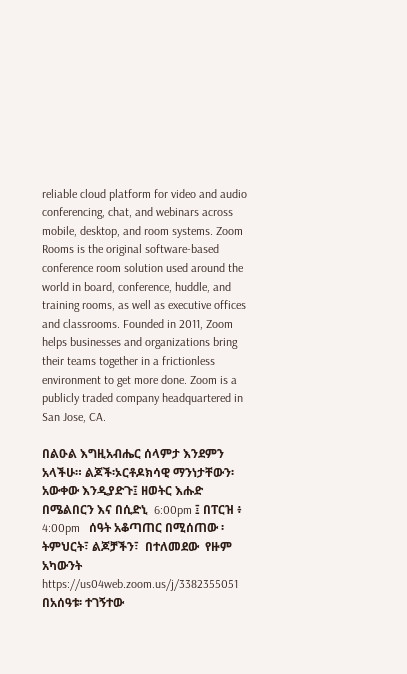reliable cloud platform for video and audio conferencing, chat, and webinars across mobile, desktop, and room systems. Zoom Rooms is the original software-based conference room solution used around the world in board, conference, huddle, and training rooms, as well as executive offices and classrooms. Founded in 2011, Zoom helps businesses and organizations bring their teams together in a frictionless environment to get more done. Zoom is a publicly traded company headquartered in San Jose, CA.

በልዑል እግዚአብሔር ሰላምታ እንደምን አላችሁ። ልጆች፡ኦርቶዶክሳዊ ማንነታቸውን፡ አውቀው እንዲያድጉ፤ ዘወትር እሑድ በሜልበርን እና በሲድኒ  6:00pm ፤ በፐርዝ ፥  4:00pm   ሰዓት አቆጣጠር በሚሰጠው ፡ትምህርት፣ ልጆቻችን፣  በተለመደው  የዙም አካውንት https://us04web.zoom.us/j/3382355051 በአሰዓቱ፡ ተገኝተው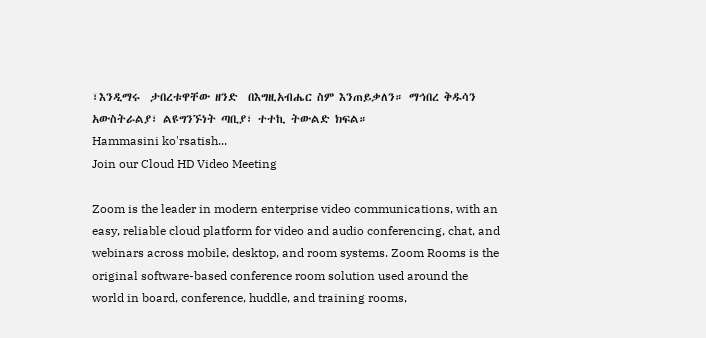፣እንዲማሩ  ታበረቱዋቸው ዘንድ  በእግዚአብሔር ስም እንጠይቃለን። ማኅበረ ቅዱሳን አውስትራልያ፣ ልዩግንኙነት ጣቢያ፣ ተተኪ ትውልድ ክፍል።
Hammasini ko'rsatish...
Join our Cloud HD Video Meeting

Zoom is the leader in modern enterprise video communications, with an easy, reliable cloud platform for video and audio conferencing, chat, and webinars across mobile, desktop, and room systems. Zoom Rooms is the original software-based conference room solution used around the world in board, conference, huddle, and training rooms,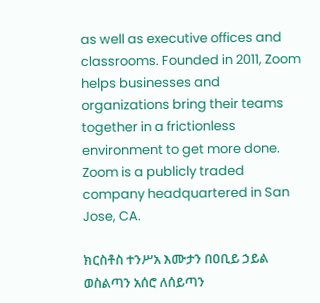as well as executive offices and classrooms. Founded in 2011, Zoom helps businesses and organizations bring their teams together in a frictionless environment to get more done. Zoom is a publicly traded company headquartered in San Jose, CA.

ክርስቶስ ተንሥአ እሙታን በዐቢይ ኃይል ወስልጣን አሰሮ ለሰይጣን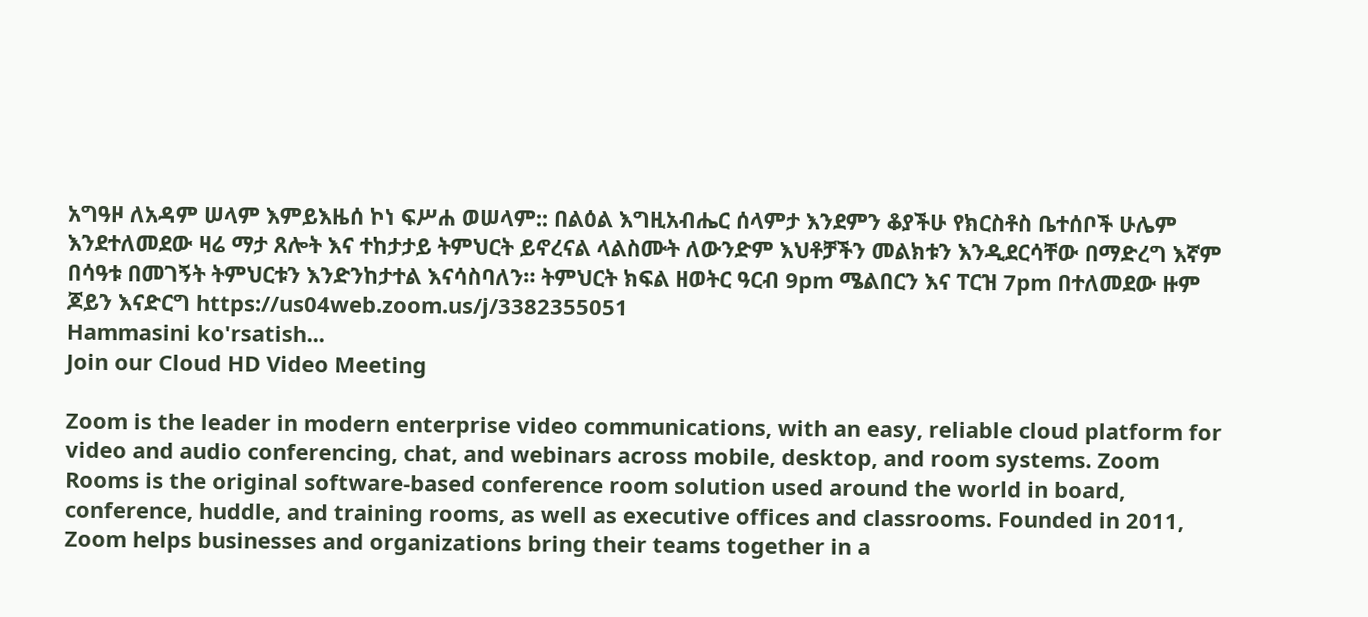አግዓዞ ለአዳም ሠላም እምይእዜሰ ኮነ ፍሥሐ ወሠላም:: በልዕል እግዚአብሔር ሰላምታ እንደምን ቆያችሁ የክርስቶስ ቤተሰቦች ሁሌም እንደተለመደው ዛሬ ማታ ጸሎት እና ተከታታይ ትምህርት ይኖረናል ላልስሙት ለውንድም እህቶቻችን መልክቱን እንዲደርሳቸው በማድረግ እኛም በሳዓቱ በመገኝት ትምህርቱን እንድንከታተል እናሳስባለን። ትምህርት ክፍል ዘወትር ዓርብ 9pm ሜልበርን እና ፐርዝ 7pm በተለመደው ዙም ጆይን እናድርግ https://us04web.zoom.us/j/3382355051
Hammasini ko'rsatish...
Join our Cloud HD Video Meeting

Zoom is the leader in modern enterprise video communications, with an easy, reliable cloud platform for video and audio conferencing, chat, and webinars across mobile, desktop, and room systems. Zoom Rooms is the original software-based conference room solution used around the world in board, conference, huddle, and training rooms, as well as executive offices and classrooms. Founded in 2011, Zoom helps businesses and organizations bring their teams together in a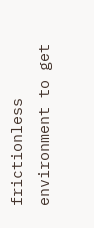frictionless environment to get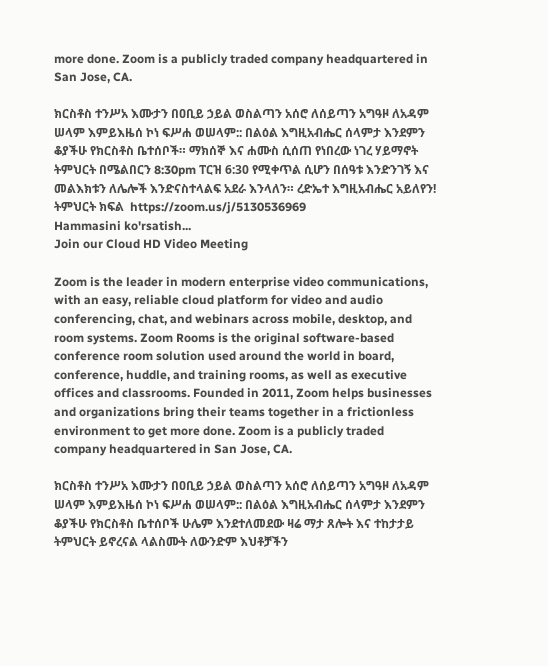more done. Zoom is a publicly traded company headquartered in San Jose, CA.

ክርስቶስ ተንሥአ እሙታን በዐቢይ ኃይል ወስልጣን አሰሮ ለሰይጣን አግዓዞ ለአዳም ሠላም እምይእዜሰ ኮነ ፍሥሐ ወሠላም:: በልዕል እግዚአብሔር ሰላምታ እንደምን ቆያችሁ የክርስቶስ ቤተሰቦች። ማክሰኞ እና ሐሙስ ሲሰጠ የነበረው ነገረ ሃይማኖት ትምህርት በሜልበርን 8:30pm ፐርዝ 6:30 የሚቀጥል ሲሆን በሰዓቱ እንድንገኝ እና መልእክቱን ለሌሎች እንድናስተላልፍ አደራ እንላለን። ረድኤተ እግዚአብሔር አይለየን!     ትምህርት ክፍል  https://zoom.us/j/5130536969
Hammasini ko'rsatish...
Join our Cloud HD Video Meeting

Zoom is the leader in modern enterprise video communications, with an easy, reliable cloud platform for video and audio conferencing, chat, and webinars across mobile, desktop, and room systems. Zoom Rooms is the original software-based conference room solution used around the world in board, conference, huddle, and training rooms, as well as executive offices and classrooms. Founded in 2011, Zoom helps businesses and organizations bring their teams together in a frictionless environment to get more done. Zoom is a publicly traded company headquartered in San Jose, CA.

ክርስቶስ ተንሥአ እሙታን በዐቢይ ኃይል ወስልጣን አሰሮ ለሰይጣን አግዓዞ ለአዳም ሠላም እምይእዜሰ ኮነ ፍሥሐ ወሠላም:: በልዕል እግዚአብሔር ሰላምታ እንደምን ቆያችሁ የክርስቶስ ቤተሰቦች ሁሌም እንደተለመደው ዛሬ ማታ ጸሎት እና ተከታታይ ትምህርት ይኖረናል ላልስሙት ለውንድም እህቶቻችን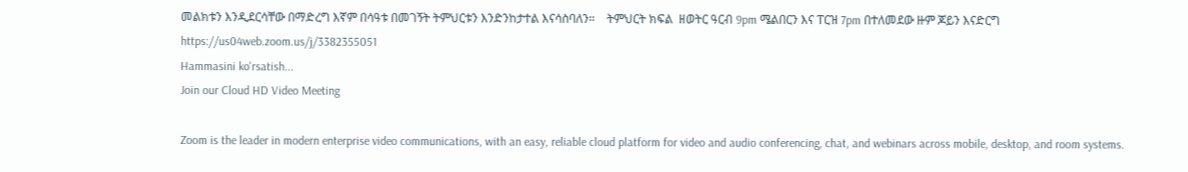መልክቱን እንዲደርሳቸው በማድረግ እኛም በሳዓቱ በመገኝት ትምህርቱን እንድንከታተል እናሳስባለን።    ትምህርት ክፍል  ዘወትር ዓርብ 9pm ሜልበርን እና ፐርዝ 7pm በተለመደው ዙም ጆይን እናድርግ https://us04web.zoom.us/j/3382355051
Hammasini ko'rsatish...
Join our Cloud HD Video Meeting

Zoom is the leader in modern enterprise video communications, with an easy, reliable cloud platform for video and audio conferencing, chat, and webinars across mobile, desktop, and room systems.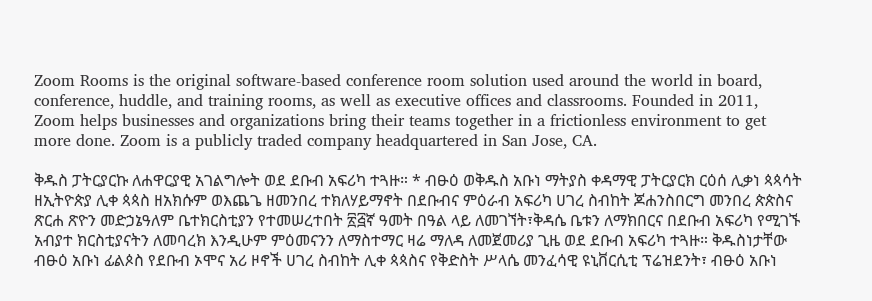Zoom Rooms is the original software-based conference room solution used around the world in board, conference, huddle, and training rooms, as well as executive offices and classrooms. Founded in 2011, Zoom helps businesses and organizations bring their teams together in a frictionless environment to get more done. Zoom is a publicly traded company headquartered in San Jose, CA.

ቅዱስ ፓትርያርኩ ለሐዋርያዊ አገልግሎት ወደ ደቡብ አፍሪካ ተጓዙ። * ብፁዕ ወቅዱስ አቡነ ማትያስ ቀዳማዊ ፓትርያርክ ርዕሰ ሊቃነ ጳጳሳት ዘኢትዮጵያ ሊቀ ጳጳስ ዘአክሱም ወእጨጌ ዘመንበረ ተክለሃይማኖት በደቡብና ምዕራብ አፍሪካ ሀገረ ስብከት ጆሐንስበርግ መንበረ ጵጵስና ጽርሐ ጽዮን መድኃኔዓለም ቤተክርስቲያን የተመሠረተበት ፳፭ኛ ዓመት በዓል ላይ ለመገኘት፣ቅዳሴ ቤቱን ለማክበርና በደቡብ አፍሪካ የሚገኙ አብያተ ክርስቲያናትን ለመባረክ እንዲሁም ምዕመናንን ለማስተማር ዛሬ ማለዳ ለመጀመሪያ ጊዜ ወደ ደቡብ አፍሪካ ተጓዙ። ቅዱስነታቸው ብፁዕ አቡነ ፊልጶስ የደቡብ ኦሞና አሪ ዞኖች ሀገረ ስብከት ሊቀ ጳጳስና የቅድስት ሥላሴ መንፈሳዊ ዩኒቨርሲቲ ፕሬዝደንት፣ ብፁዕ አቡነ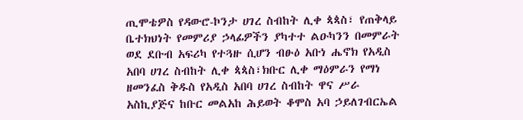ጢሞቴዎስ የዳውሮ-ኮንታ ሀገረ ስብከት ሊቀ ጳጳስ፣ የጠቅላይ ቤተክህነት የመምሪያ ኃላፊዎችን ያካተተ ልዑካንን በመምራት ወደ ደቡብ አፍሪካ የተጓዙ ሲሆን ብፁዕ አቡነ ሔኖክ የአዲስ አበባ ሀገረ ስብከት ሊቀ ጳጳስ፣ክቡር ሊቀ ማዕምራን የማነ ዘመንፈስ ቅዱስ የአዲስ አበባ ሀገረ ስብከት ዋና ሥራ አስኪያጅና ከቡር መልአከ ሕይወት ቆሞስ አባ ኃይለገብርኤል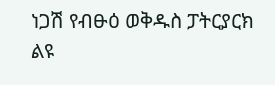ነጋሽ የብፁዕ ወቅዱስ ፓትርያርክ ልዩ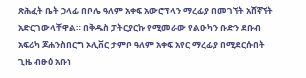ጽሕፈት ቤት ኃላፊ በቦሌ ዓለም አቀፍ አውሮፕላን ማረፊያ በመገኘት አሸኛኘት አድርገውላቸዋል። በቅዱስ ፓትርያርኩ የሚመራው የልዑካን ቡድን ደቡብ አፍሪካ ጆሐንስበርግ ኦሊቨር ታምቦ ዓለም አቀፍ አየር ማረፊያ በሚደርሱበት ጊዜ ብፁዕ አቡነ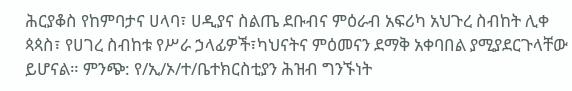ሕርያቆስ የከምባታና ሀላባ፣ ሀዲያና ስልጤ ደቡብና ምዕራብ አፍሪካ አህጉረ ስብከት ሊቀ ጳጳስ፣ የሀገረ ስብከቱ የሥራ ኃላፊዎች፣ካህናትና ምዕመናን ደማቅ አቀባበል ያሚያደርጉላቸው ይሆናል። ምንጭ: የ/ኢ/ኦ/ተ/ቤተክርስቲያን ሕዝብ ግንኙነት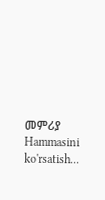መምሪያ
Hammasini ko'rsatish...